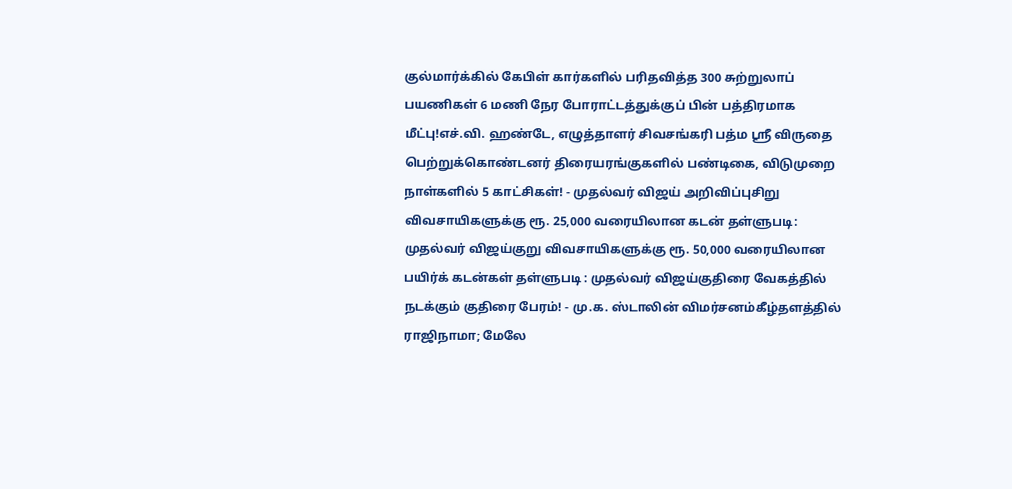குல்மார்க்கில் கேபிள் கார்களில் பரிதவித்த 300 சுற்றுலாப் பயணிகள் 6 மணி நேர போராட்டத்துக்குப் பின் பத்திரமாக மீட்பு!எச்.வி. ஹண்டே, எழுத்தாளர் சிவசங்கரி பத்ம ஸ்ரீ விருதை பெற்றுக்கொண்டனர் திரையரங்குகளில் பண்டிகை, விடுமுறை நாள்களில் 5 காட்சிகள்! - முதல்வர் விஜய் அறிவிப்புசிறு விவசாயிகளுக்கு ரூ. 25,000 வரையிலான கடன் தள்ளுபடி: முதல்வர் விஜய்குறு விவசாயிகளுக்கு ரூ. 50,000 வரையிலான பயிர்க் கடன்கள் தள்ளுபடி : முதல்வர் விஜய்குதிரை வேகத்தில் நடக்கும் குதிரை பேரம்! - மு.க. ஸ்டாலின் விமர்சனம்கீழ்தளத்தில் ராஜிநாமா; மேலே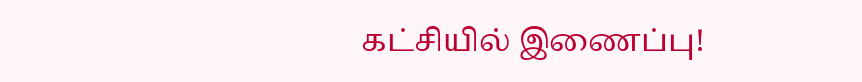கட்சியில் இணைப்பு!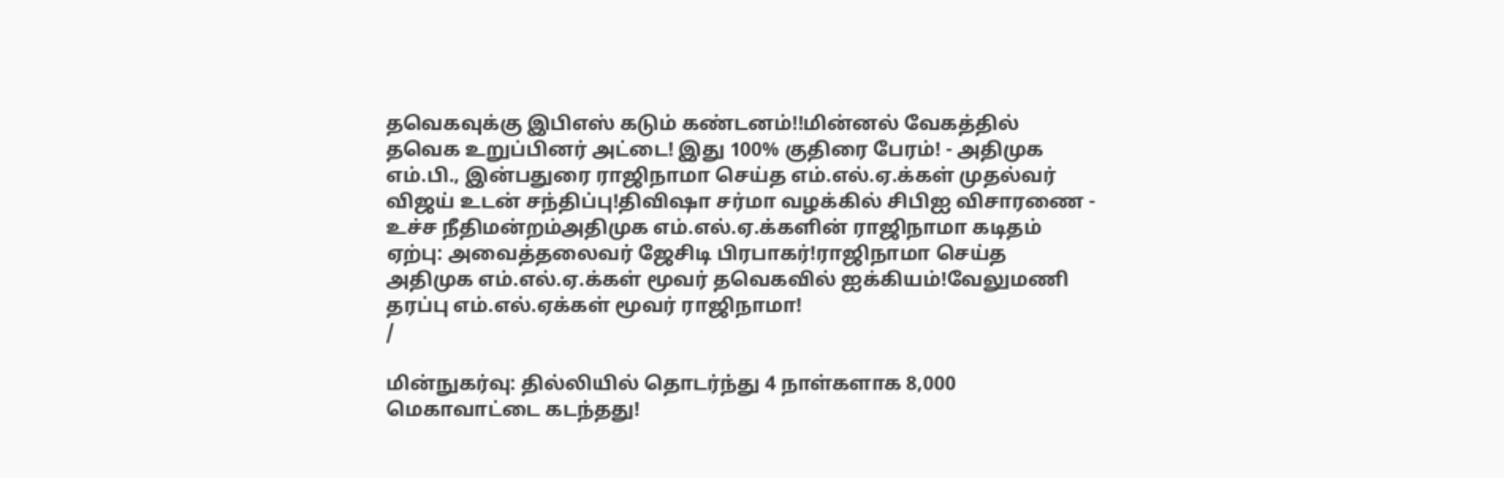தவெகவுக்கு இபிஎஸ் கடும் கண்டனம்!!மின்னல் வேகத்தில் தவெக உறுப்பினர் அட்டை! இது 100% குதிரை பேரம்! - அதிமுக எம்.பி., இன்பதுரை ராஜிநாமா செய்த எம்.எல்.ஏ.க்கள் முதல்வர் விஜய் உடன் சந்திப்பு!திவிஷா சர்மா வழக்கில் சிபிஐ விசாரணை - உச்ச நீதிமன்றம்அதிமுக எம்.எல்.ஏ.க்களின் ராஜிநாமா கடிதம் ஏற்பு: அவைத்தலைவர் ஜேசிடி பிரபாகர்!ராஜிநாமா செய்த அதிமுக எம்.எல்.ஏ.க்கள் மூவர் தவெகவில் ஐக்கியம்!வேலுமணி தரப்பு எம்.எல்.ஏக்கள் மூவர் ராஜிநாமா!
/

மின்நுகர்வு: தில்லியில் தொடர்ந்து 4 நாள்களாக 8,000 மெகாவாட்டை கடந்தது!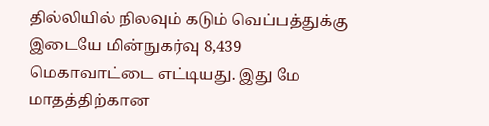தில்லியில் நிலவும் கடும் வெப்பத்துக்கு இடையே மின்நுகர்வு 8,439 மெகாவாட்டை எட்டியது. இது மே மாதத்திற்கான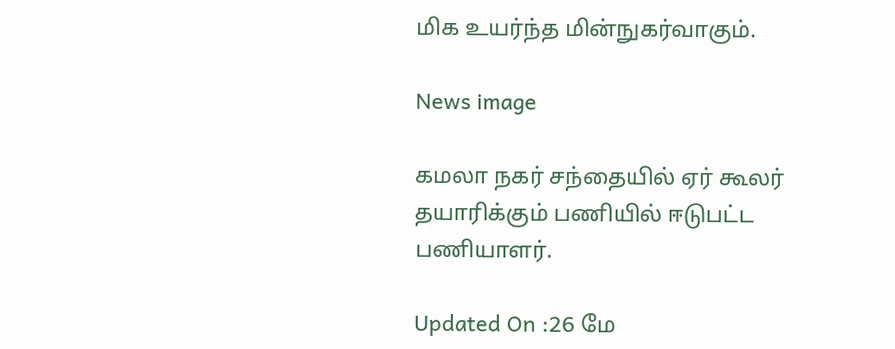மிக உயர்ந்த மின்நுகர்வாகும்.

News image

கமலா நகர் சந்தையில் ஏர் கூலர் தயாரிக்கும் பணியில் ஈடுபட்ட பணியாளர்.

Updated On :26 மே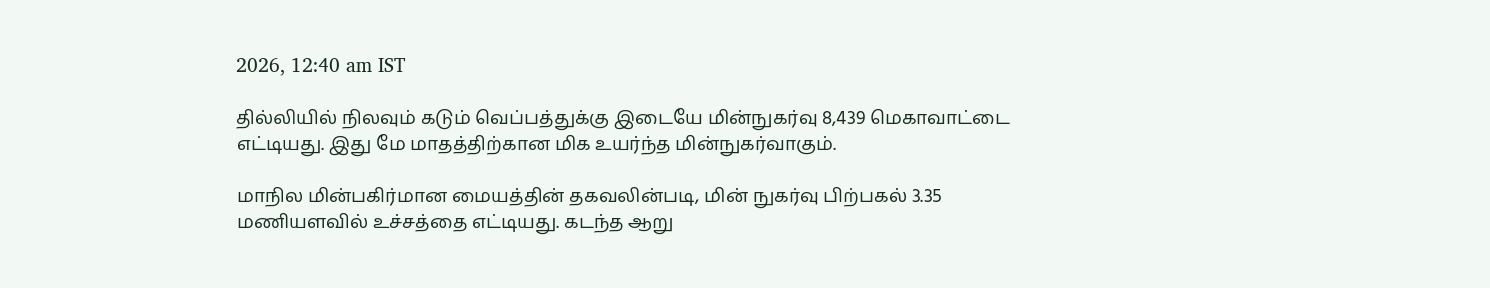2026, 12:40 am IST

தில்லியில் நிலவும் கடும் வெப்பத்துக்கு இடையே மின்நுகர்வு 8,439 மெகாவாட்டை எட்டியது. இது மே மாதத்திற்கான மிக உயர்ந்த மின்நுகர்வாகும்.

மாநில மின்பகிர்மான மையத்தின் தகவலின்படி, மின் நுகர்வு பிற்பகல் 3.35 மணியளவில் உச்சத்தை எட்டியது. கடந்த ஆறு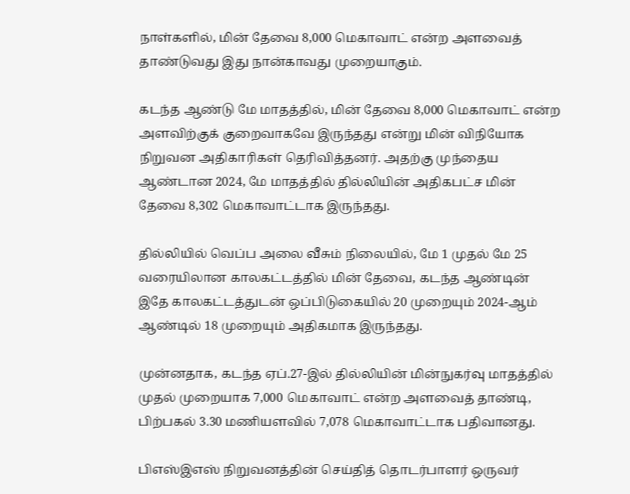நாள்களில், மின் தேவை 8,000 மெகாவாட் என்ற அளவைத் தாண்டுவது இது நான்காவது முறையாகும்.

கடந்த ஆண்டு மே மாதத்தில், மின் தேவை 8,000 மெகாவாட் என்ற அளவிற்குக் குறைவாகவே இருந்தது என்று மின் விநியோக நிறுவன அதிகாரிகள் தெரிவித்தனர். அதற்கு முந்தைய ஆண்டான 2024, மே மாதத்தில் தில்லியின் அதிகபட்ச மின் தேவை 8,302 மெகாவாட்டாக இருந்தது.

தில்லியில் வெப்ப அலை வீசும் நிலையில், மே 1 முதல் மே 25 வரையிலான காலகட்டத்தில் மின் தேவை, கடந்த ஆண்டின் இதே காலகட்டத்துடன் ஒப்பிடுகையில் 20 முறையும் 2024-ஆம் ஆண்டில் 18 முறையும் அதிகமாக இருந்தது.

முன்னதாக, கடந்த ஏப்.27-இல் தில்லியின் மின்நுகர்வு மாதத்தில் முதல் முறையாக 7,000 மெகாவாட் என்ற அளவைத் தாண்டி, பிற்பகல் 3.30 மணியளவில் 7,078 மெகாவாட்டாக பதிவானது.

பிஎஸ்இஎஸ் நிறுவனத்தின் செய்தித் தொடர்பாளர் ஒருவர்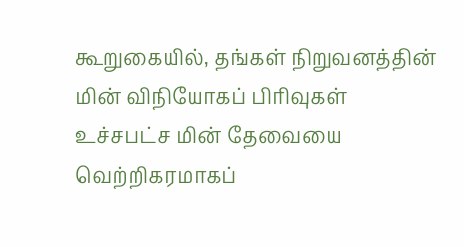கூறுகையில், தங்கள் நிறுவனத்தின் மின் விநியோகப் பிரிவுகள் உச்சபட்ச மின் தேவையை வெற்றிகரமாகப்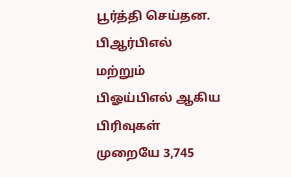பூர்த்தி செய்தன. பிஆர்பிஎல் மற்றும் பிஓய்பிஎல் ஆகிய பிரிவுகள் முறையே 3,745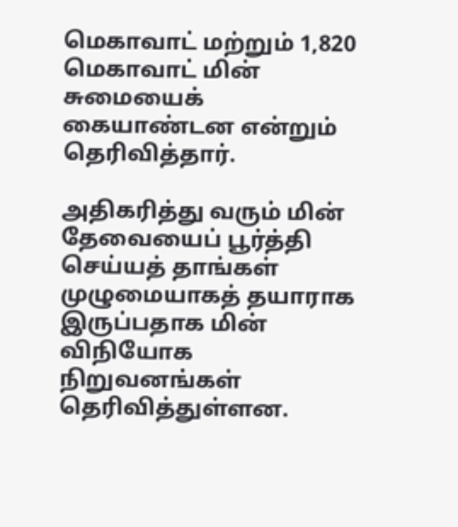மெகாவாட் மற்றும் 1,820 மெகாவாட் மின் சுமையைக் கையாண்டன என்றும் தெரிவித்தார்.

அதிகரித்து வரும் மின் தேவையைப் பூர்த்தி செய்யத் தாங்கள் முழுமையாகத் தயாராக இருப்பதாக மின் விநியோக நிறுவனங்கள் தெரிவித்துள்ளன.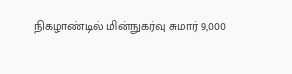நிகழாண்டில் மின்நுகர்வு சுமார் 9,000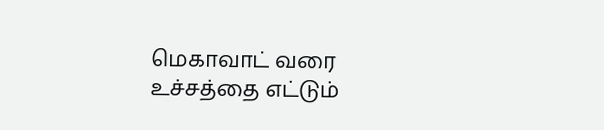மெகாவாட் வரை உச்சத்தை எட்டும்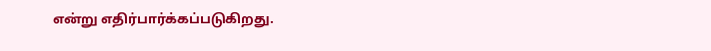என்று எதிர்பார்க்கப்படுகிறது.